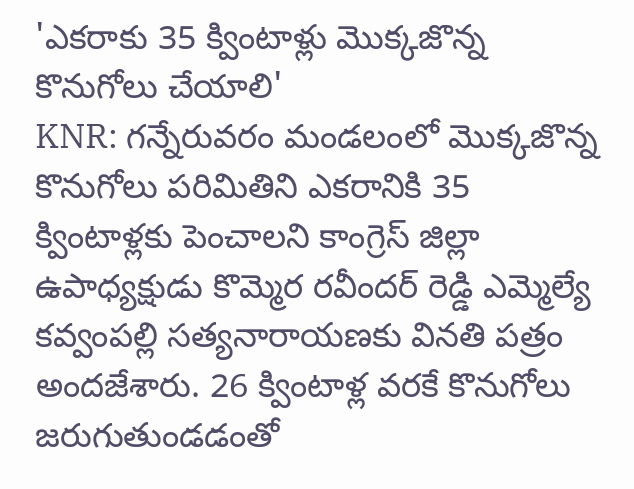'ఎకరాకు 35 క్వింటాళ్లు మొక్కజొన్న కొనుగోలు చేయాలి'
KNR: గన్నేరువరం మండలంలో మొక్కజొన్న కొనుగోలు పరిమితిని ఎకరానికి 35 క్వింటాళ్లకు పెంచాలని కాంగ్రెస్ జిల్లా ఉపాధ్యక్షుడు కొమ్మెర రవీందర్ రెడ్డి ఎమ్మెల్యే కవ్వంపల్లి సత్యనారాయణకు వినతి పత్రం అందజేశారు. 26 క్వింటాళ్ల వరకే కొనుగోలు జరుగుతుండడంతో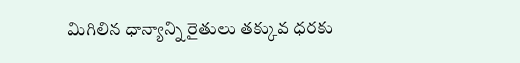మిగిలిన ధాన్యాన్ని రైతులు తక్కువ ధరకు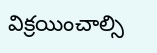విక్రయించాల్సి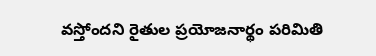వస్తోందని రైతుల ప్రయోజనార్థం పరిమితి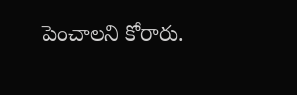పెంచాలని కోరారు.